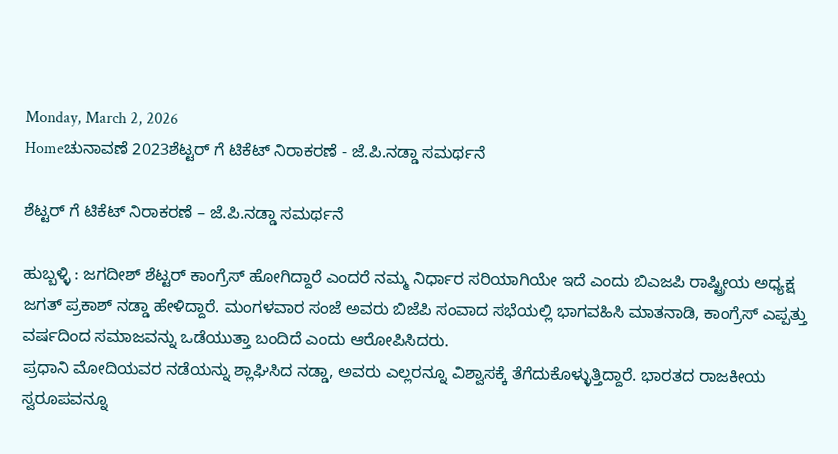Monday, March 2, 2026
Homeಚುನಾವಣೆ 2023ಶೆಟ್ಟರ್ ಗೆ ಟಿಕೆಟ್ ನಿರಾಕರಣೆ - ಜೆ.ಪಿ.ನಡ್ಡಾ ಸಮರ್ಥನೆ

ಶೆಟ್ಟರ್ ಗೆ ಟಿಕೆಟ್ ನಿರಾಕರಣೆ – ಜೆ.ಪಿ.ನಡ್ಡಾ ಸಮರ್ಥನೆ

ಹುಬ್ಬಳ್ಳಿ : ಜಗದೀಶ್ ಶೆಟ್ಟರ್ ಕಾಂಗ್ರೆಸ್ ಹೋಗಿದ್ದಾರೆ ಎಂದರೆ ನಮ್ಮ ನಿರ್ಧಾರ ಸರಿಯಾಗಿಯೇ ಇದೆ ಎಂದು ಬಿಎಜಪಿ ರಾಷ್ಟ್ರೀಯ ಅಧ್ಯಕ್ಷ ಜಗತ್ ಪ್ರಕಾಶ್ ನಡ್ಡಾ ಹೇಳಿದ್ದಾರೆ. ಮಂಗಳವಾರ ಸಂಜೆ ಅವರು ಬಿಜೆಪಿ ಸಂವಾದ ಸಭೆಯಲ್ಲಿ ಭಾಗವಹಿಸಿ ಮಾತನಾಡಿ, ಕಾಂಗ್ರೆಸ್ ಎಪ್ಪತ್ತು ವರ್ಷದಿಂದ ಸಮಾಜವನ್ನು ಒಡೆಯುತ್ತಾ ಬಂದಿದೆ ಎಂದು ಆರೋಪಿಸಿದರು.
ಪ್ರಧಾನಿ ಮೋದಿಯವರ ನಡೆಯನ್ನು ಶ್ಲಾಘಿಸಿದ ನಡ್ಡಾ, ಅವರು ಎಲ್ಲರನ್ನೂ ವಿಶ್ವಾಸಕ್ಕೆ ತೆಗೆದುಕೊಳ್ಳುತ್ತಿದ್ದಾರೆ. ಭಾರತದ ರಾಜಕೀಯ ಸ್ವರೂಪವನ್ನೂ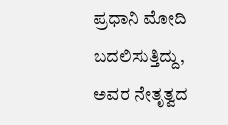ಪ್ರಧಾನಿ ಮೋದಿ ಬದಲಿಸುತ್ತಿದ್ದು, ಅವರ ನೇತೃತ್ವದ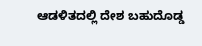ಆಡಳಿತದಲ್ಲಿ ದೇಶ ಬಹುದೊಡ್ಡ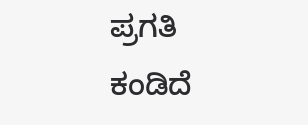ಪ್ರಗತಿ ಕಂಡಿದೆ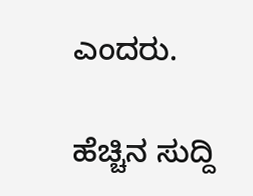ಎಂದರು.

ಹೆಚ್ಚಿನ ಸುದ್ದಿ